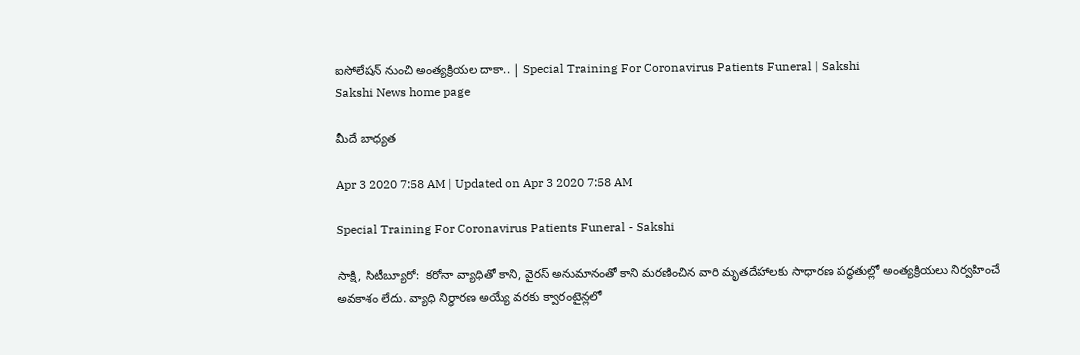ఐసోలేషన్‌ నుంచి అంత్యక్రియల దాకా.. | Special Training For Coronavirus Patients Funeral | Sakshi
Sakshi News home page

మీదే బాధ్యత

Apr 3 2020 7:58 AM | Updated on Apr 3 2020 7:58 AM

Special Training For Coronavirus Patients Funeral - Sakshi

సాక్షి, సిటీబ్యూరో:  కరోనా వ్యాధితో కాని, వైరస్‌ అనుమానంతో కాని మరణించిన వారి మృతదేహాలకు సాధారణ పద్ధతుల్లో అంత్యక్రియలు నిర్వహించే అవకాశం లేదు. వ్యాధి నిర్ధారణ అయ్యే వరకు క్వారంటైన్లలో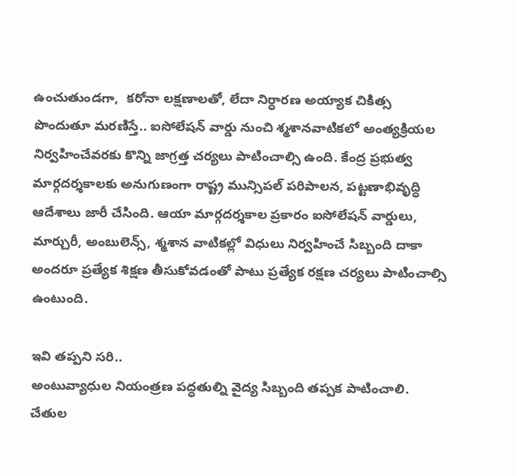ఉంచుతుండగా,  కరోనా లక్షణాలతో, లేదా నిర్ధారణ అయ్యాక చికిత్స పొందుతూ మరణిస్తే.. ఐసోలేషన్‌ వార్డు నుంచి శ్మశానవాటికలో అంత్యక్రియల నిర్వహించేవరకు కొన్ని జాగ్రత్త చర్యలు పాటించాల్సి ఉంది. కేంద్ర ప్రభుత్వ మార్గదర్శకాలకు అనుగుణంగా రాష్ట్ర మున్సిపల్‌ పరిపాలన, పట్టణాభివృద్ధి ఆదేశాలు జారీ చేసింది. ఆయా మార్గదర్శకాల ప్రకారం ఐసోలేషన్‌ వార్డులు, మార్చురీ, అంబులెన్స్, శ్మశాన వాటికల్లో విధులు నిర్వహించే సిబ్బంది దాకా అందరూ ప్రత్యేక శిక్షణ తీసుకోవడంతో పాటు ప్రత్యేక రక్షణ చర్యలు పాటించాల్సి ఉంటుంది.

ఇవి తప్పని సరి..
అంటువ్యాధుల నియంత్రణ పద్ధతుల్ని వైద్య సిబ్బంది తప్పక పాటించాలి. చేతుల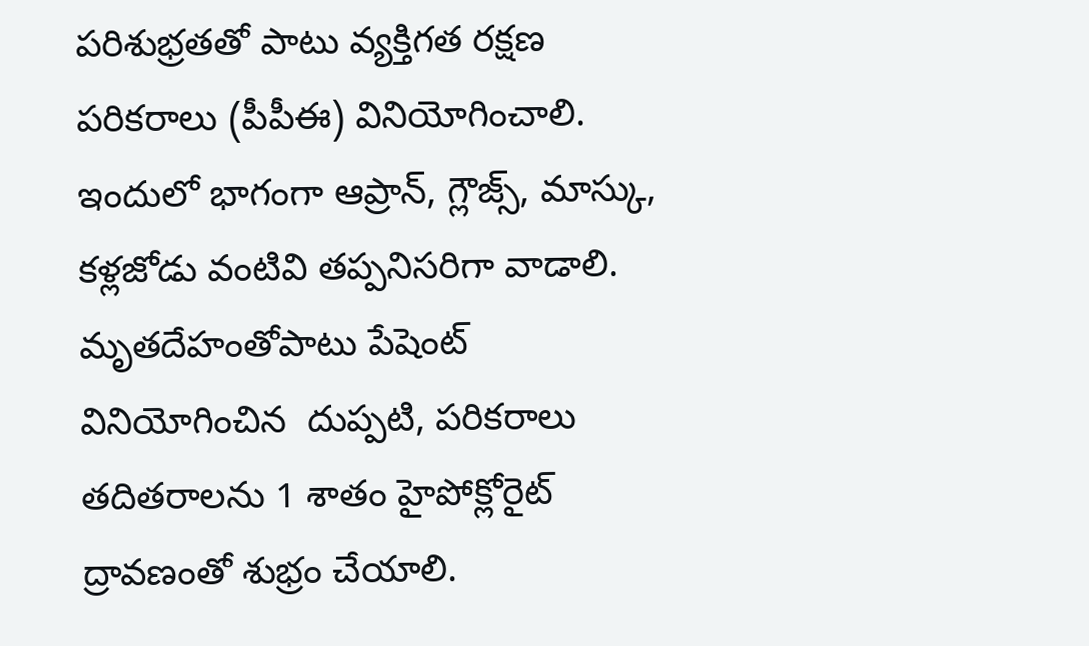పరిశుభ్రతతో పాటు వ్యక్తిగత రక్షణ పరికరాలు (పీపీఈ) వినియోగించాలి. ఇందులో భాగంగా ఆప్రాన్, గ్లౌజ్స్, మాస్కు, కళ్లజోడు వంటివి తప్పనిసరిగా వాడాలి. మృతదేహంతోపాటు పేషెంట్‌ వినియోగించిన  దుప్పటి, పరికరాలు తదితరాలను 1 శాతం హైపోక్లోరైట్‌ ద్రావణంతో శుభ్రం చేయాలి.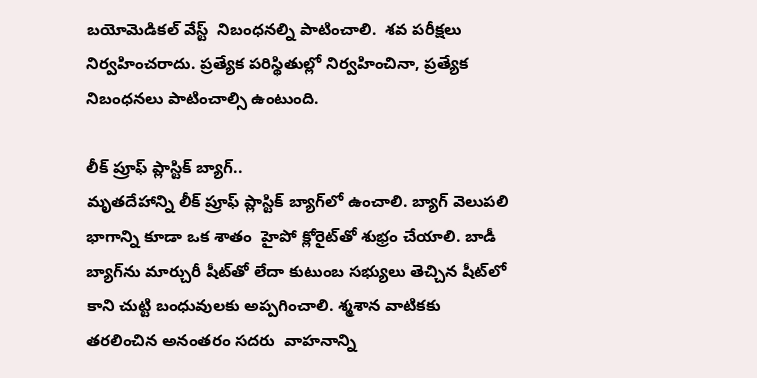బయోమెడికల్‌ వేస్ట్‌  నిబంధనల్ని పాటించాలి.  శవ పరీక్షలు నిర్వహించరాదు. ప్రత్యేక పరిస్థితుల్లో నిర్వహించినా, ప్రత్యేక నిబంధనలు పాటించాల్సి ఉంటుంది.

లీక్‌ ప్రూఫ్‌ ప్లాస్టిక్‌ బ్యాగ్‌..
మృతదేహాన్ని లీక్‌ ప్రూఫ్‌ ప్లాస్టిక్‌ బ్యాగ్‌లో ఉంచాలి. బ్యాగ్‌ వెలుపలి భాగాన్ని కూడా ఒక శాతం  హైపో క్లోరైట్‌తో శుభ్రం చేయాలి. బాడీ బ్యాగ్‌ను మార్చురీ షీట్‌తో లేదా కుటుంబ సభ్యులు తెచ్చిన షీట్‌లో కాని చుట్టి బంధువులకు అప్పగించాలి. శ్మశాన వాటికకు తరలించిన అనంతరం సదరు  వాహనాన్ని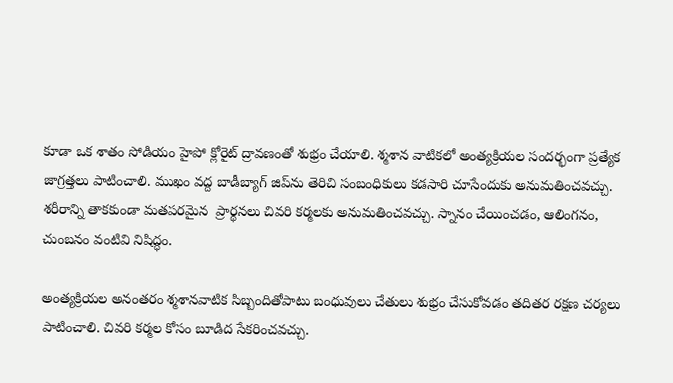కూడా ఒక శాతం సోడియం హైపో క్లోరైట్‌ ద్రావణంతో శుభ్రం చేయాలి. శ్మశాన వాటికలో అంత్యక్రియల సందర్భంగా ప్రత్యేక జాగ్రత్తలు పాటించాలి. ముఖం వద్ద బాడీబ్యాగ్‌ జిప్‌ను తెరిచి సంబంధికులు కడసారి చూసేందుకు అనుమతించవచ్చు. శరీరాన్ని తాకకుండా మతపరమైన  ప్రార్థనలు చివరి కర్మలకు అనుమతించవచ్చు. స్నానం చేయించడం, ఆలింగనం, చుంబనం వంటివి నిషిద్ధం.

అంత్యక్రియల అనంతరం శ్మశానవాటిక సిబ్బందితోపాటు బంధువులు చేతులు శుభ్రం చేసుకోవడం తదితర రక్షణ చర్యలు పాటించాలి. చివరి కర్మల కోసం బూడిద సేకరించవచ్చు.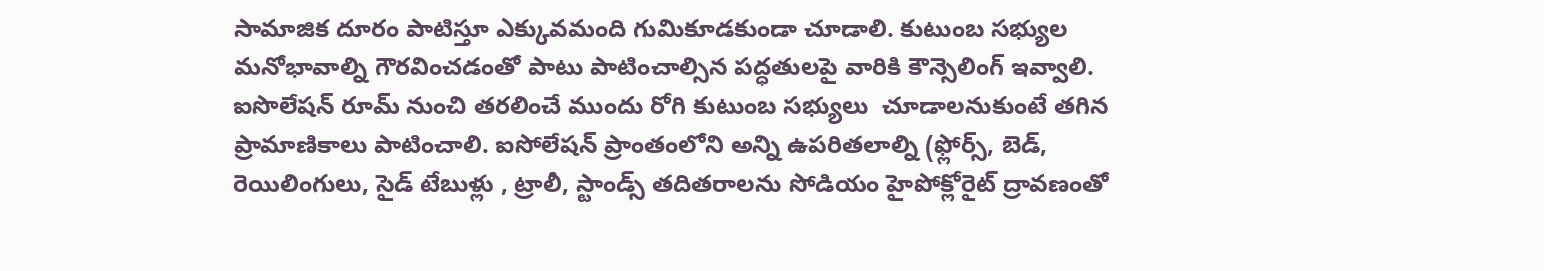సామాజిక దూరం పాటిస్తూ ఎక్కువమంది గుమికూడకుండా చూడాలి. కుటుంబ సభ్యుల మనోభావాల్ని గౌరవించడంతో పాటు పాటించాల్సిన పద్ధతులపై వారికి కౌన్సెలింగ్‌ ఇవ్వాలి.  ఐసొలేషన్‌ రూమ్‌ నుంచి తరలించే ముందు రోగి కుటుంబ సభ్యులు  చూడాలనుకుంటే తగిన ప్రామాణికాలు పాటించాలి. ఐసోలేషన్‌ ప్రాంతంలోని అన్ని ఉపరితలాల్ని (ఫ్లోర్స్, బెడ్, రెయిలింగులు, సైడ్‌ టేబుళ్లు , ట్రాలీ, స్టాండ్స్‌ తదితరాలను సోడియం హైపోక్లోరైట్‌ ద్రావణంతో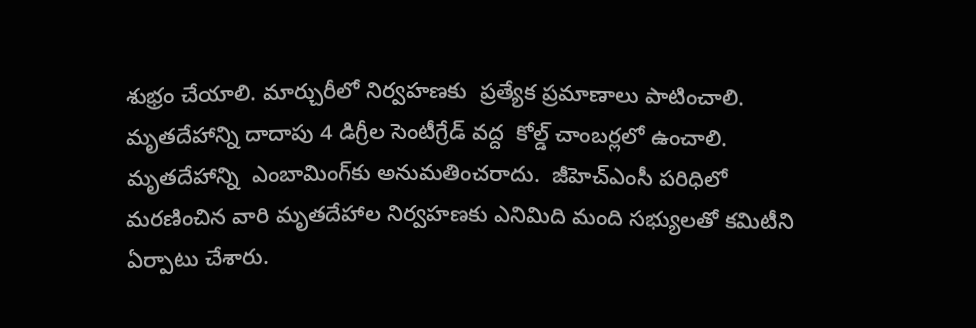శుభ్రం చేయాలి. మార్చురీలో నిర్వహణకు  ప్రత్యేక ప్రమాణాలు పాటించాలి. మృతదేహాన్ని దాదాపు 4 డిగ్రీల సెంటీగ్రేడ్‌ వద్ద  కోల్డ్‌ చాంబర్లలో ఉంచాలి. మృతదేహాన్ని  ఎంబామింగ్‌కు అనుమతించరాదు.  జీహెచ్‌ఎంసీ పరిధిలో మరణించిన వారి మృతదేహాల నిర్వహణకు ఎనిమిది మంది సభ్యులతో కమిటీని ఏర్పాటు చేశారు.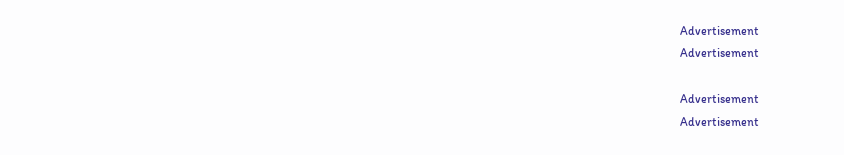Advertisement
Advertisement

Advertisement
Advertisement